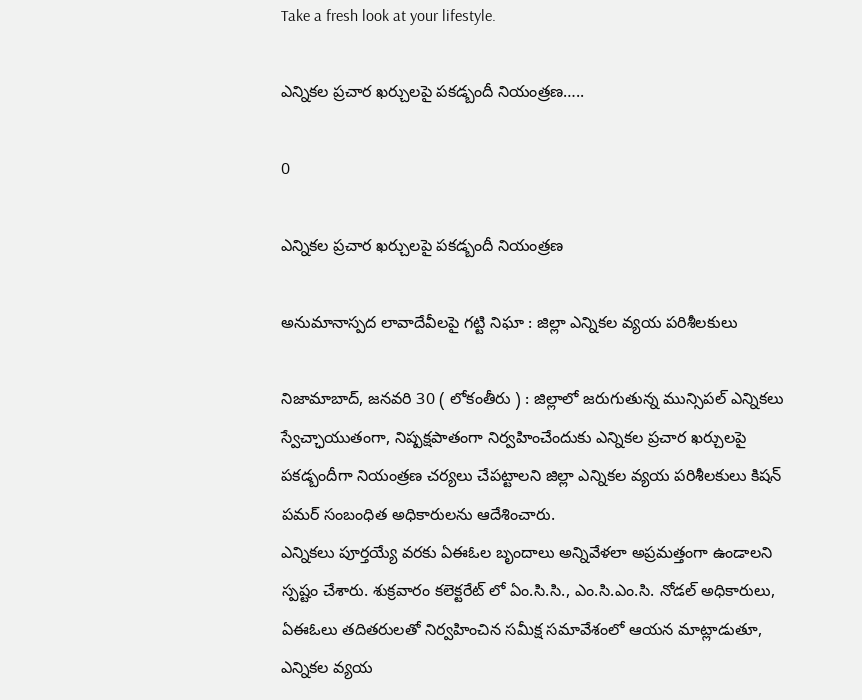Take a fresh look at your lifestyle.

ఎన్నికల ప్రచార ఖర్చులపై పకడ్బందీ నియంత్రణ…..

0

ఎన్నికల ప్రచార ఖర్చులపై పకడ్బందీ నియంత్రణ

అనుమానాస్పద లావాదేవీలపై గట్టి నిఘా : జిల్లా ఎన్నికల వ్యయ పరిశీలకులు

నిజామాబాద్, జనవరి 30 ( లోకంతీరు ) : జిల్లాలో జరుగుతున్న మున్సిపల్ ఎన్నికలు స్వేచ్ఛాయుతంగా, నిష్పక్షపాతంగా నిర్వహించేందుకు ఎన్నికల ప్రచార ఖర్చులపై పకడ్బందీగా నియంత్రణ చర్యలు చేపట్టాలని జిల్లా ఎన్నికల వ్యయ పరిశీలకులు కిషన్ పమర్ సంబంధిత అధికారులను ఆదేశించారు.
ఎన్నికలు పూర్తయ్యే వరకు ఏఈఓల బృందాలు అన్నివేళలా అప్రమత్తంగా ఉండాలని స్పష్టం చేశారు. శుక్రవారం కలెక్టరేట్ లో ఏం.సి.సి., ఎం.సి.ఎం.సి. నోడల్ అధికారులు, ఏఈఓలు తదితరులతో నిర్వహించిన సమీక్ష సమావేశంలో ఆయన మాట్లాడుతూ, ఎన్నికల వ్యయ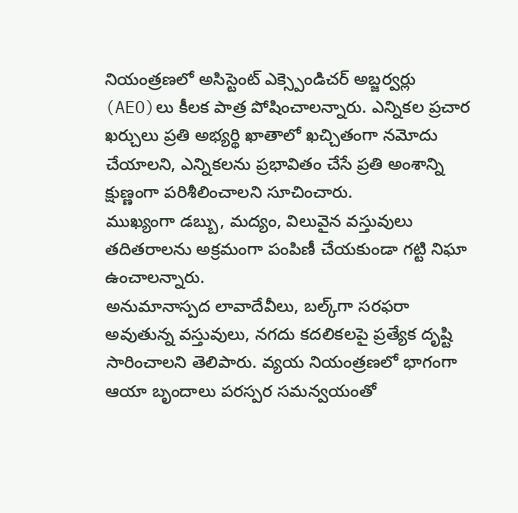నియంత్రణలో అసిస్టెంట్ ఎక్స్పెండిచర్ అబ్జర్వర్లు (AEO)లు కీలక పాత్ర పోషించాలన్నారు. ఎన్నికల ప్రచార ఖర్చులు ప్రతి అభ్యర్థి ఖాతాలో ఖచ్చితంగా నమోదు చేయాలని, ఎన్నికలను ప్రభావితం చేసే ప్రతి అంశాన్ని క్షుణ్ణంగా పరిశీలించాలని సూచించారు.
ముఖ్యంగా డబ్బు, మద్యం, విలువైన వస్తువులు తదితరాలను అక్రమంగా పంపిణీ చేయకుండా గట్టి నిఘా ఉంచాలన్నారు.
అనుమానాస్పద లావాదేవీలు, బల్క్‌గా సరఫరా అవుతున్న వస్తువులు, నగదు కదలికలపై ప్రత్యేక దృష్టి సారించాలని తెలిపారు. వ్యయ నియంత్రణలో భాగంగా ఆయా బృందాలు పరస్పర సమన్వయంతో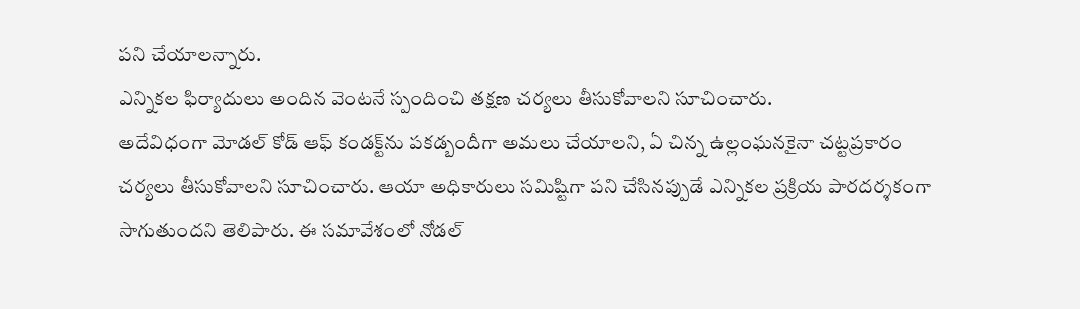పని చేయాలన్నారు.
ఎన్నికల ఫిర్యాదులు అందిన వెంటనే స్పందించి తక్షణ చర్యలు తీసుకోవాలని సూచించారు.
అదేవిధంగా మోడల్ కోడ్ ఆఫ్ కండక్ట్‌ను పకడ్బందీగా అమలు చేయాలని, ఏ చిన్న ఉల్లంఘనకైనా చట్టప్రకారం చర్యలు తీసుకోవాలని సూచించారు. ఆయా అధికారులు సమిష్టిగా పని చేసినప్పుడే ఎన్నికల ప్రక్రియ పారదర్శకంగా సాగుతుందని తెలిపారు. ఈ సమావేశంలో నోడల్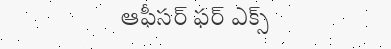ఆఫీసర్ ఫర్ ఎక్స్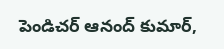పెండిచర్ ఆనంద్ కుమార్,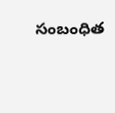సంబంధిత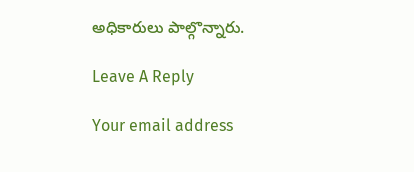అధికారులు పాల్గొన్నారు.

Leave A Reply

Your email address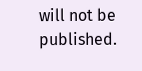will not be published.